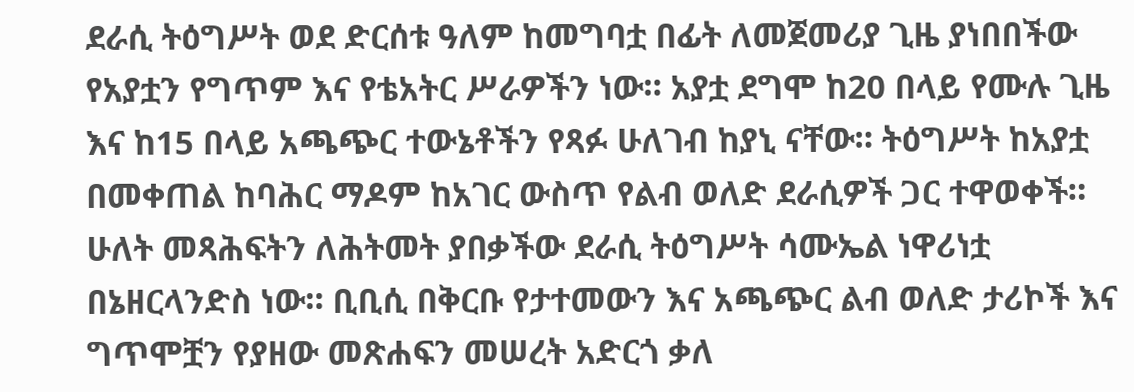ደራሲ ትዕግሥት ወደ ድርሰቱ ዓለም ከመግባቷ በፊት ለመጀመሪያ ጊዜ ያነበበችው የአያቷን የግጥም እና የቴአትር ሥራዎችን ነው። አያቷ ደግሞ ከ20 በላይ የሙሉ ጊዜ እና ከ15 በላይ አጫጭር ተውኔቶችን የጻፉ ሁለገብ ከያኒ ናቸው። ትዕግሥት ከአያቷ በመቀጠል ከባሕር ማዶም ከአገር ውስጥ የልብ ወለድ ደራሲዎች ጋር ተዋወቀች። ሁለት መጻሕፍትን ለሕትመት ያበቃችው ደራሲ ትዕግሥት ሳሙኤል ነዋሪነቷ በኔዘርላንድስ ነው። ቢቢሲ በቅርቡ የታተመውን እና አጫጭር ልብ ወለድ ታሪኮች እና ግጥሞቿን የያዘው መጽሐፍን መሠረት አድርጎ ቃለ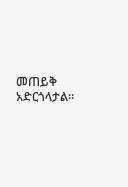መጠይቅ አድርጎላታል።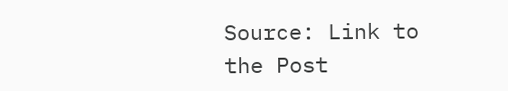Source: Link to the Post